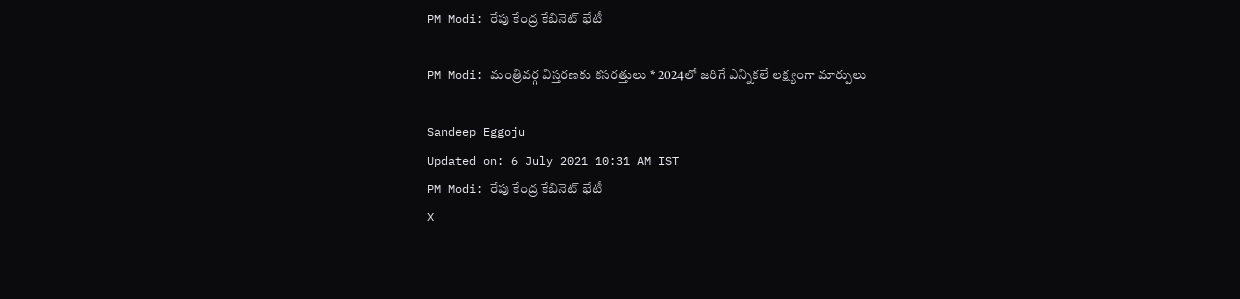PM Modi: రేపు కేంద్ర కేబినెట్‌ భేటీ

PM Modi: మంత్రివర్గ విస్తరణకు కసరత్తులు * 2024లో జరిగే ఎన్నికలే లక్ష్యంగా మార్పులు

Sandeep Eggoju
Updated on: 6 July 2021 10:31 AM IST
PM Modi: రేపు కేంద్ర కేబినెట్‌ భేటీ
X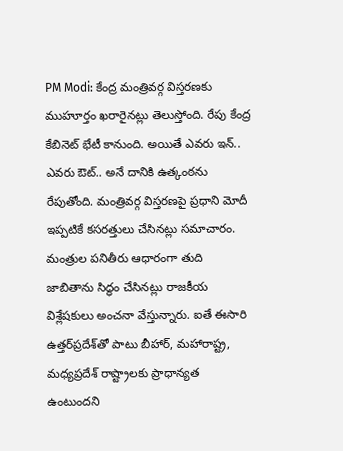PM Modi: కేంద్ర మంత్రివర్గ విస్తరణకు ముహూర్తం ఖరారైనట్లు తెలుస్తోంది. రేపు కేంద్ర కేబినెట్‌ భేటీ కానుంది. అయితే ఎవరు ఇన్‌.. ఎవరు ఔట్.. అనే దానికి ఉత్కంఠను రేపుతోంది. మంత్రివర్గ విస్తరణపై ప్రధాని మోదీ ఇప్పటికే కసరత్తులు చేసినట్లు సమాచారం. మంత్రుల పనితీరు ఆధారంగా తుది జాబితాను సిద్ధం చేసినట్లు రాజకీయ విశ్లేషకులు అంచనా వేస్తున్నారు. ఐతే ఈసారి ఉత్తర్‌ప్రదేశ్‌తో పాటు బీహార్‌, మ‌హారాష్ట్ర, మ‌ధ్యప్రదేశ్ రాష్ట్రాల‌కు ప్రాధాన్యత ఉంటుందని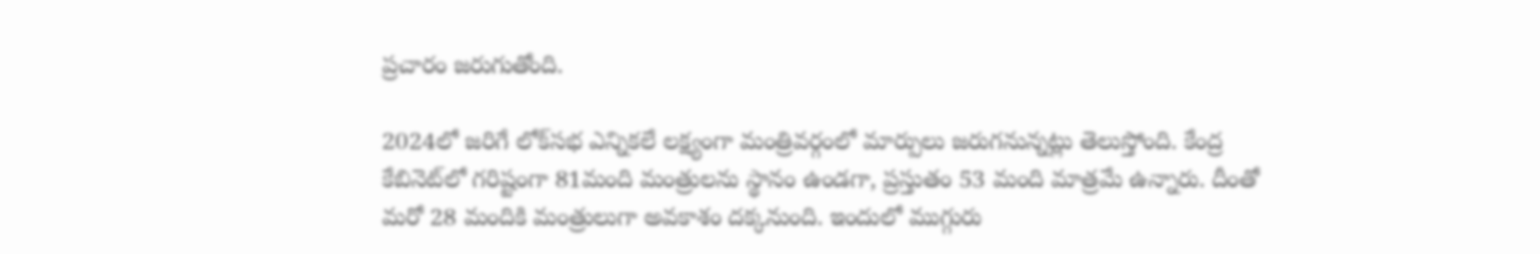ప్రచారం జరుగుతోంది.

2024లో జరిగే లోక్‌సభ ఎన్నికలే లక్ష్యంగా మంత్రివర్గంలో మార్పులు జరుగనున్నట్లు తెలుస్తోంది. కేంద్ర కేబినెట్‌లో గరిష్టంగా 81మంది మంత్రులను స్థానం ఉండగా, ప్రస్తుతం 53 మంది మాత్రమే ఉన్నారు. దీంతో మరో 28 మందికి మంత్రులుగా అవకాశం దక్కనుంది. ఇందులో ముగ్గురు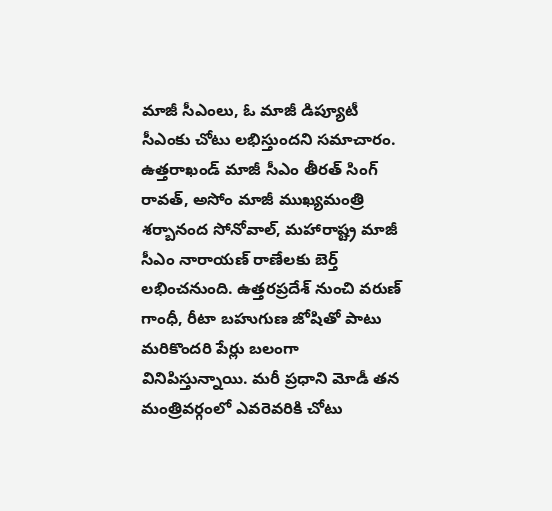మాజీ సీఎంలు, ఓ మాజీ డిప్యూటీ సీఎంకు చోటు లభిస్తుందని సమాచారం. ఉత్తరాఖండ్ మాజీ సీఎం తీర‌త్ సింగ్ రావ‌త్, అసోం మాజీ ముఖ్యమంత్రి శ‌ర్బానంద సోనోవాల్‌, మ‌హారాష్ట్ర మాజీ సీఎం నారాయ‌ణ్ రాణేలకు బెర్త్ లభించనుంది. ఉత్తరప్రదేశ్‌ నుంచి వరుణ్‌ గాంధీ, రీటా బహుగుణ జోషితో పాటు మరికొందరి పేర్లు బలంగా వినిపిస్తున్నాయి. మరీ ప్రధాని మోడీ తన మంత్రివర్గంలో ఎవరెవరికి చోటు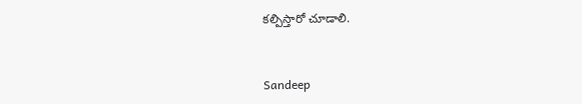కల్పిస్తారో చూడాలి.


Sandeep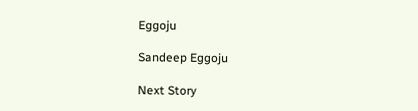Eggoju

Sandeep Eggoju

Next Story